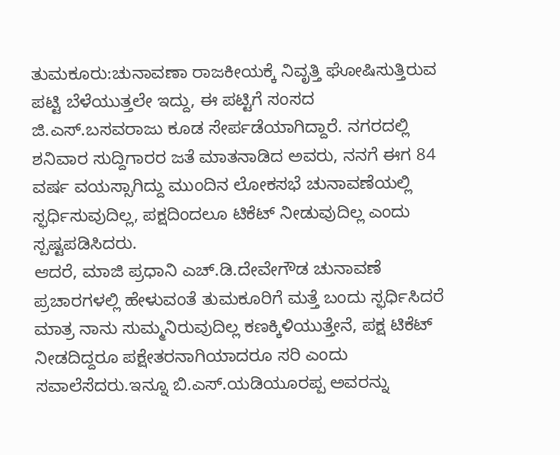ತುಮಕೂರು:ಚುನಾವಣಾ ರಾಜಕೀಯಕ್ಕೆ ನಿವೃತ್ತಿ ಘೋಷಿಸುತ್ತಿರುವ ಪಟ್ಟಿ ಬೆಳೆಯುತ್ತಲೇ ಇದ್ದು, ಈ ಪಟ್ಟಿಗೆ ಸಂಸದ ಜಿ.ಎಸ್.ಬಸವರಾಜು ಕೂಡ ಸೇರ್ಪಡೆಯಾಗಿದ್ದಾರೆ. ನಗರದಲ್ಲಿ ಶನಿವಾರ ಸುದ್ದಿಗಾರರ ಜತೆ ಮಾತನಾಡಿದ ಅವರು, ನನಗೆ ಈಗ 84 ವರ್ಷ ವಯಸ್ಸಾಗಿದ್ದು ಮುಂದಿನ ಲೋಕಸಭೆ ಚುನಾವಣೆಯಲ್ಲಿ ಸ್ಫರ್ಧಿಸುವುದಿಲ್ಲ, ಪಕ್ಷದಿಂದಲೂ ಟಿಕೆಟ್ ನೀಡುವುದಿಲ್ಲ ಎಂದು ಸ್ಪಷ್ಟಪಡಿಸಿದರು.
ಆದರೆ, ಮಾಜಿ ಪ್ರಧಾನಿ ಎಚ್.ಡಿ.ದೇವೇಗೌಡ ಚುನಾವಣೆ ಪ್ರಚಾರಗಳಲ್ಲಿ ಹೇಳುವಂತೆ ತುಮಕೂರಿಗೆ ಮತ್ತೆ ಬಂದು ಸ್ಫರ್ಧಿಸಿದರೆ ಮಾತ್ರ ನಾನು ಸುಮ್ಮನಿರುವುದಿಲ್ಲ ಕಣಕ್ಕಿಳಿಯುತ್ತೇನೆ, ಪಕ್ಷ ಟಿಕೆಟ್ ನೀಡದಿದ್ದರೂ ಪಕ್ಷೇತರನಾಗಿಯಾದರೂ ಸರಿ ಎಂದು ಸವಾಲೆಸೆದರು.ಇನ್ನೂ ಬಿ.ಎಸ್.ಯಡಿಯೂರಪ್ಪ ಅವರನ್ನು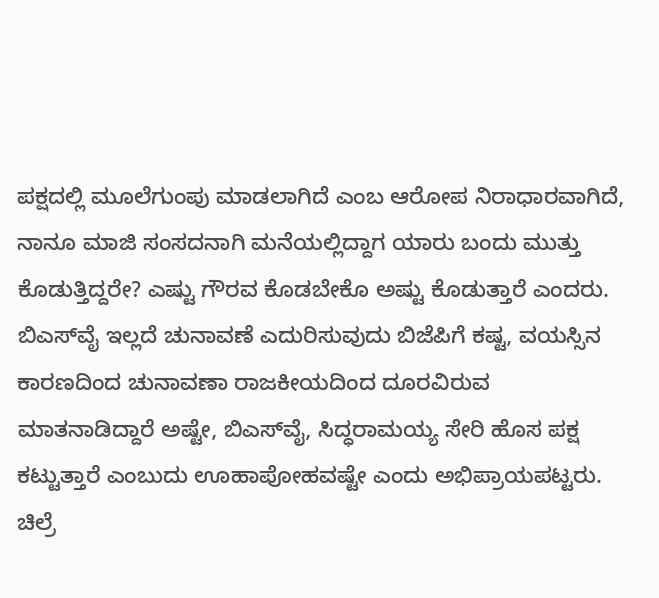ಪಕ್ಷದಲ್ಲಿ ಮೂಲೆಗುಂಪು ಮಾಡಲಾಗಿದೆ ಎಂಬ ಆರೋಪ ನಿರಾಧಾರವಾಗಿದೆ, ನಾನೂ ಮಾಜಿ ಸಂಸದನಾಗಿ ಮನೆಯಲ್ಲಿದ್ದಾಗ ಯಾರು ಬಂದು ಮುತ್ತು ಕೊಡುತ್ತಿದ್ದರೇ? ಎಷ್ಟು ಗೌರವ ಕೊಡಬೇಕೊ ಅಷ್ಟು ಕೊಡುತ್ತಾರೆ ಎಂದರು.
ಬಿಎಸ್‌ವೈ ಇಲ್ಲದೆ ಚುನಾವಣೆ ಎದುರಿಸುವುದು ಬಿಜೆಪಿಗೆ ಕಷ್ಟ, ವಯಸ್ಸಿನ ಕಾರಣದಿಂದ ಚುನಾವಣಾ ರಾಜಕೀಯದಿಂದ ದೂರವಿರುವ ಮಾತನಾಡಿದ್ದಾರೆ ಅಷ್ಟೇ, ಬಿಎಸ್‌ವೈ, ಸಿದ್ಧರಾಮಯ್ಯ ಸೇರಿ ಹೊಸ ಪಕ್ಷ ಕಟ್ಟುತ್ತಾರೆ ಎಂಬುದು ಊಹಾಪೋಹವಷ್ಟೇ ಎಂದು ಅಭಿಪ್ರಾಯಪಟ್ಟರು.
ಚಿಲ್ರೆ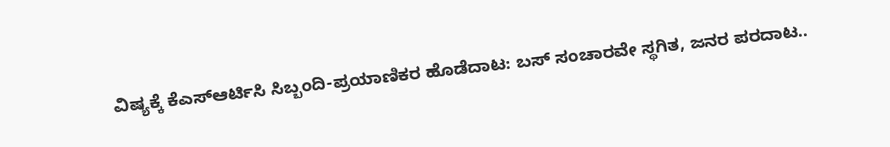ವಿಷ್ಯಕ್ಕೆ ಕೆಎಸ್ಆರ್ಟಿಸಿ ಸಿಬ್ಬಂದಿ-ಪ್ರಯಾಣಿಕರ ಹೊಡೆದಾಟ: ಬಸ್ ಸಂಚಾರವೇ ಸ್ಥಗಿತ, ಜನರ ಪರದಾಟ..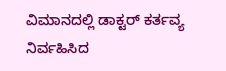ವಿಮಾನದಲ್ಲಿ ಡಾಕ್ಟರ್ ಕರ್ತವ್ಯ ನಿರ್ವಹಿಸಿದ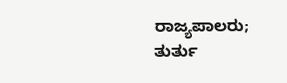ರಾಜ್ಯಪಾಲರು; ತುರ್ತು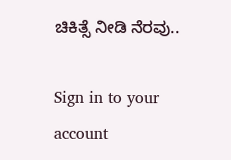ಚಿಕಿತ್ಸೆ ನೀಡಿ ನೆರವು..

Sign in to your account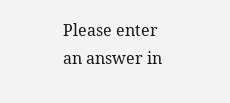Please enter an answer in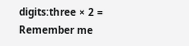digits:three × 2 =
Remember me